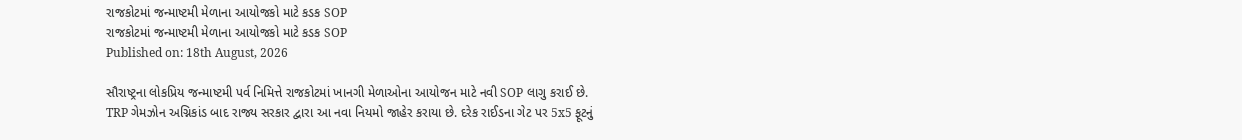રાજકોટમાં જન્માષ્ટમી મેળાના આયોજકો માટે કડક SOP
રાજકોટમાં જન્માષ્ટમી મેળાના આયોજકો માટે કડક SOP
Published on: 18th August, 2026

સૌરાષ્ટ્રના લોકપ્રિય જન્માષ્ટમી પર્વ નિમિત્તે રાજકોટમાં ખાનગી મેળાઓના આયોજન માટે નવી SOP લાગુ કરાઈ છે. TRP ગેમઝોન અગ્નિકાંડ બાદ રાજ્ય સરકાર દ્વારા આ નવા નિયમો જાહેર કરાયા છે. દરેક રાઈડના ગેટ પર 5x5 ફૂટનું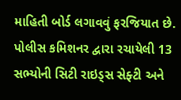માહિતી બોર્ડ લગાવવું ફરજિયાત છે. પોલીસ કમિશનર દ્વારા રચાયેલી 13 સભ્યોની સિટી રાઇડ્સ સેફ્ટી અને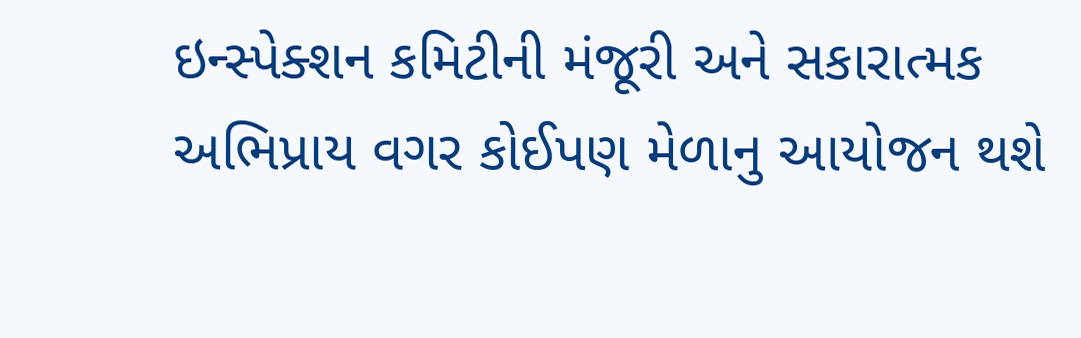ઇન્સ્પેક્શન કમિટીની મંજૂરી અને સકારાત્મક અભિપ્રાય વગર કોઈપણ મેળાનુ આયોજન થશે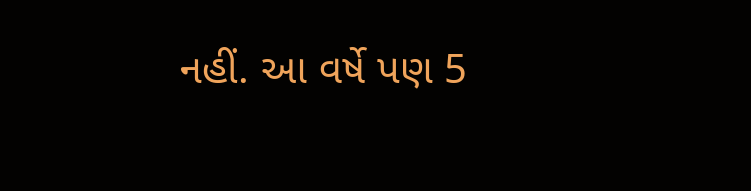નહીં. આ વર્ષે પણ 5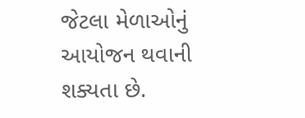જેટલા મેળાઓનું આયોજન થવાની શક્યતા છે.